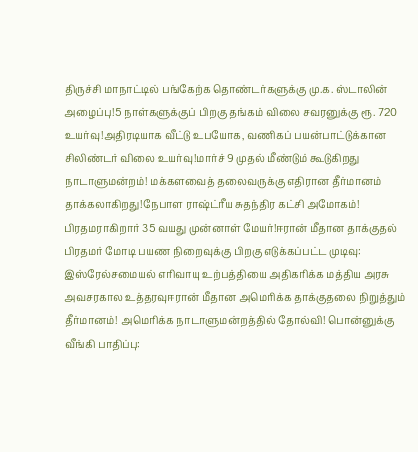திருச்சி மாநாட்டில் பங்கேற்க தொண்டர்களுக்கு மு.க. ஸ்டாலின் அழைப்பு!5 நாள்களுக்குப் பிறகு தங்கம் விலை சவரனுக்கு ரூ. 720 உயர்வு!அதிரடியாக வீட்டு உபயோக, வணிகப் பயன்பாட்டுக்கான சிலிண்டர் விலை உயர்வு!மார்ச் 9 முதல் மீண்டும் கூடுகிறது நாடாளுமன்றம்! மக்களவைத் தலைவருக்கு எதிரான தீர்மானம் தாக்கலாகிறது!நேபாள ராஷ்ட்ரீய சுதந்திர கட்சி அமோகம்! பிரதமராகிறார் 35 வயது முன்னாள் மேயர்!ஈரான் மீதான தாக்குதல் பிரதமர் மோடி பயண நிறைவுக்கு பிறகு எடுக்கப்பட்ட முடிவு: இஸ்ரேல்சமையல் எரிவாயு உற்பத்தியை அதிகரிக்க மத்திய அரசு அவசரகால உத்தரவுஈரான் மீதான அமெரிக்க தாக்குதலை நிறுத்தும் தீர்மானம்! அமெரிக்க நாடாளுமன்றத்தில் தோல்வி! பொன்னுக்கு வீங்கி பாதிப்பு: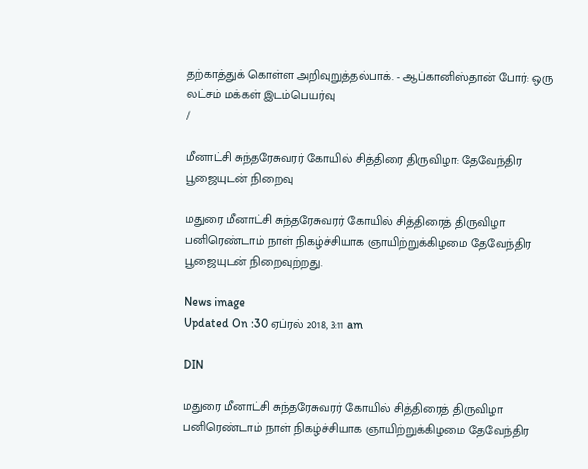தற்காத்துக் கொள்ள அறிவுறுத்தல்பாக். - ஆப்கானிஸ்தான் போர்: ஒரு லட்சம் மக்கள் இடம்பெயர்வு
/

மீனாட்சி சுந்தரேசுவரர் கோயில் சித்திரை திருவிழா: தேவேந்திர பூஜையுடன் நிறைவு

மதுரை மீனாட்சி சுந்தரேசுவரர் கோயில் சித்திரைத் திருவிழா பனிரெண்டாம் நாள் நிகழ்ச்சியாக ஞாயிற்றுக்கிழமை தேவேந்திர பூஜையுடன் நிறைவுற்றது.

News image
Updated On :30 ஏப்ரல் 2018, 3:11 am

DIN

மதுரை மீனாட்சி சுந்தரேசுவரர் கோயில் சித்திரைத் திருவிழா பனிரெண்டாம் நாள் நிகழ்ச்சியாக ஞாயிற்றுக்கிழமை தேவேந்திர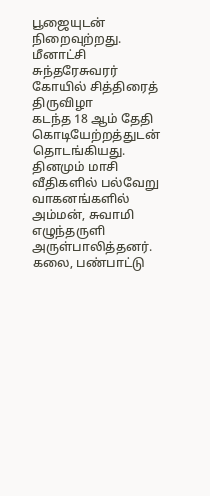பூஜையுடன் நிறைவுற்றது.
மீனாட்சி சுந்தரேசுவரர் கோயில் சித்திரைத் திருவிழா
கடந்த 18 ஆம் தேதி கொடியேற்றத்துடன் தொடங்கியது. தினமும் மாசி வீதிகளில் பல்வேறு வாகனங்களில் அம்மன், சுவாமி எழுந்தருளி அருள்பாலித்தனர். கலை, பண்பாட்டு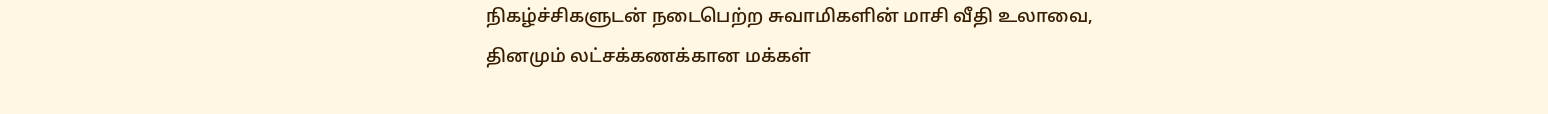நிகழ்ச்சிகளுடன் நடைபெற்ற சுவாமிகளின் மாசி வீதி உலாவை,  தினமும் லட்சக்கணக்கான மக்கள்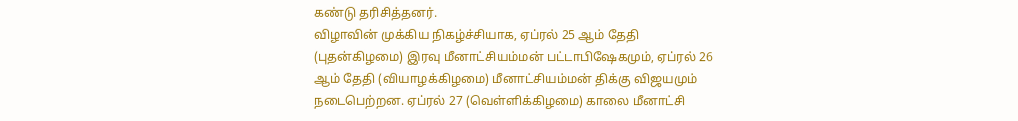கண்டு தரிசித்தனர்.
விழாவின் முக்கிய நிகழ்ச்சியாக, ஏப்ரல் 25 ஆம் தேதி (புதன்கிழமை) இரவு மீனாட்சியம்மன் பட்டாபிஷேகமும், ஏப்ரல் 26 ஆம் தேதி (வியாழக்கிழமை) மீனாட்சியம்மன் திக்கு விஜயமும் நடைபெற்றன. ஏப்ரல் 27 (வெள்ளிக்கிழமை) காலை மீனாட்சி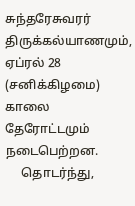சுந்தரேசுவரர் திருக்கல்யாணமும், ஏப்ரல் 28 (சனிக்கிழமை) காலை தேரோட்டமும் நடைபெற்றன.
     தொடர்ந்து,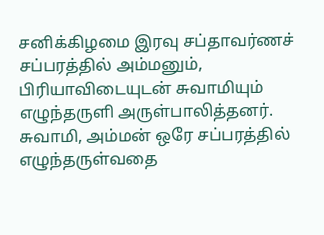சனிக்கிழமை இரவு சப்தாவர்ணச் சப்பரத்தில் அம்மனும், பிரியாவிடையுடன் சுவாமியும் எழுந்தருளி அருள்பாலித்தனர். சுவாமி, அம்மன் ஒரே சப்பரத்தில் எழுந்தருள்வதை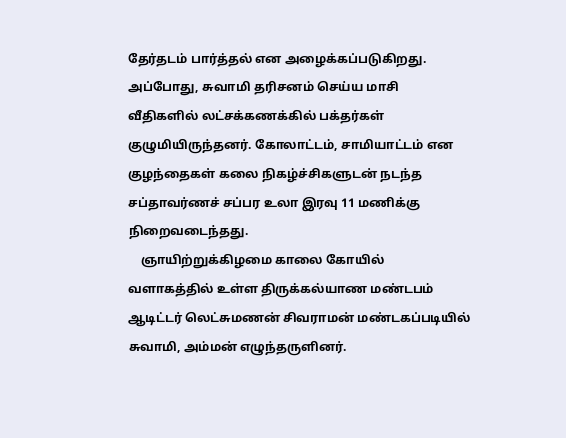தேர்தடம் பார்த்தல் என அழைக்கப்படுகிறது. அப்போது, சுவாமி தரிசனம் செய்ய மாசி வீதிகளில் லட்சக்கணக்கில் பக்தர்கள் குழுமியிருந்தனர். கோலாட்டம், சாமியாட்டம் என குழந்தைகள் கலை நிகழ்ச்சிகளுடன் நடந்த சப்தாவர்ணச் சப்பர உலா இரவு 11 மணிக்கு நிறைவடைந்தது.
    ஞாயிற்றுக்கிழமை காலை கோயில் வளாகத்தில் உள்ள திருக்கல்யாண மண்டபம் ஆடிட்டர் லெட்சுமணன் சிவராமன் மண்டகப்படியில் சுவாமி, அம்மன் எழுந்தருளினர்.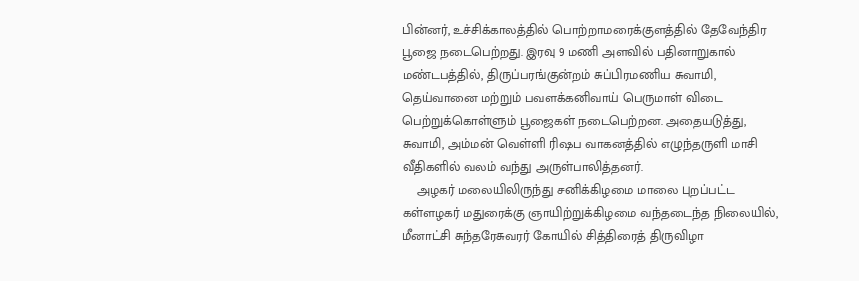பின்னர், உச்சிக்காலத்தில் பொற்றாமரைக்குளத்தில் தேவேந்திர பூஜை நடைபெற்றது. இரவு 9 மணி அளவில் பதினாறுகால் மண்டபத்தில், திருப்பரங்குன்றம் சுப்பிரமணிய சுவாமி, தெய்வானை மற்றும் பவளக்கனிவாய் பெருமாள் விடை பெற்றுக்கொள்ளும் பூஜைகள் நடைபெற்றன. அதையடுத்து, சுவாமி, அம்மன் வெள்ளி ரிஷப வாகனத்தில் எழுந்தருளி மாசி வீதிகளில் வலம் வந்து அருள்பாலித்தனர்.
    அழகர் மலையிலிருந்து சனிக்கிழமை மாலை புறப்பட்ட கள்ளழகர் மதுரைக்கு ஞாயிற்றுக்கிழமை வந்தடைந்த நிலையில், மீனாட்சி சுந்தரேசுவரர் கோயில் சித்திரைத் திருவிழா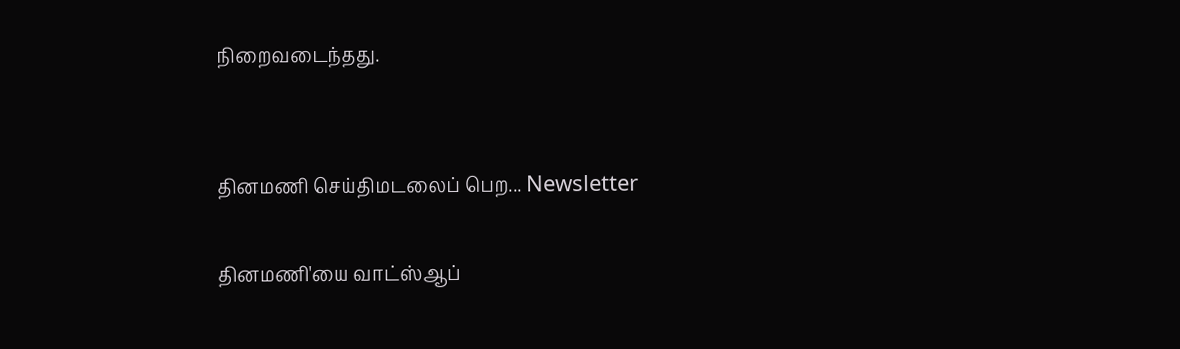நிறைவடைந்தது.


தினமணி செய்திமடலைப் பெற... Newsletter

தினமணி'யை வாட்ஸ்ஆப்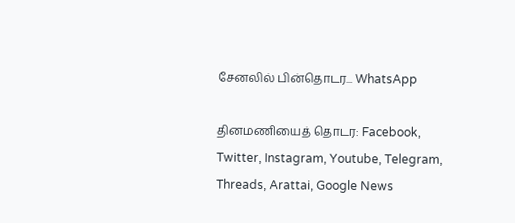சேனலில் பின்தொடர... WhatsApp

தினமணியைத் தொடர: Facebook, Twitter, Instagram, Youtube, Telegram, Threads, Arattai, Google News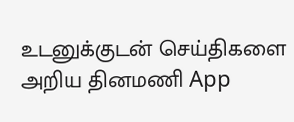உடனுக்குடன் செய்திகளை அறிய தினமணி App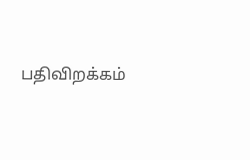பதிவிறக்கம்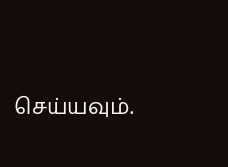செய்யவும்.